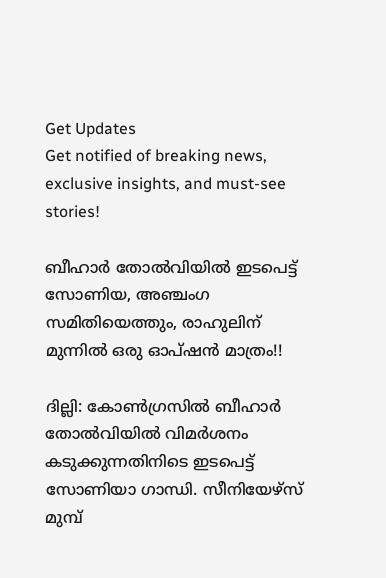Get Updates
Get notified of breaking news, exclusive insights, and must-see stories!

ബീഹാര്‍ തോല്‍വിയില്‍ ഇടപെട്ട് സോണിയ, അഞ്ചംഗ സമിതിയെത്തും, രാഹുലിന് മുന്നില്‍ ഒരു ഓപ്ഷന്‍ മാത്രം!!

ദില്ലി: കോണ്‍ഗ്രസില്‍ ബീഹാര്‍ തോല്‍വിയില്‍ വിമര്‍ശനം കടുക്കുന്നതിനിടെ ഇടപെട്ട് സോണിയാ ഗാന്ധി. സീനിയേഴ്‌സ് മുമ്പ്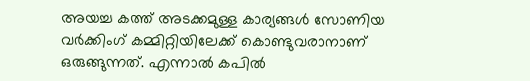അയച്ച കത്ത് അടക്കമുള്ള കാര്യങ്ങള്‍ സോണിയ വര്‍ക്കിംഗ് കമ്മിറ്റിയിലേക്ക് കൊണ്ടുവരാനാണ് ഒരുങ്ങുന്നത്. എന്നാല്‍ കപില്‍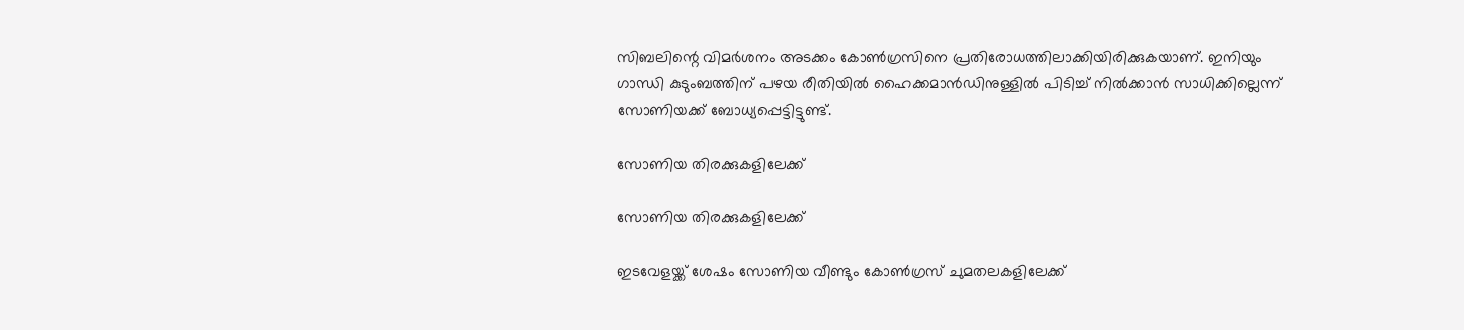സിബലിന്റെ വിമര്‍ശനം അടക്കം കോണ്‍ഗ്രസിനെ പ്രതിരോധത്തിലാക്കിയിരിക്കുകയാണ്. ഇനിയും ഗാന്ധി കുടുംബത്തിന് പഴയ രീതിയില്‍ ഹൈക്കമാന്‍ഡിനുള്ളില്‍ പിടിച്ച് നില്‍ക്കാന്‍ സാധിക്കില്ലെന്ന് സോണിയക്ക് ബോധ്യപ്പെട്ടിട്ടുണ്ട്.

സോണിയ തിരക്കുകളിലേക്ക്

സോണിയ തിരക്കുകളിലേക്ക്

ഇടവേളയ്ക്ക് ശേഷം സോണിയ വീണ്ടും കോണ്‍ഗ്രസ് ചുമതലകളിലേക്ക്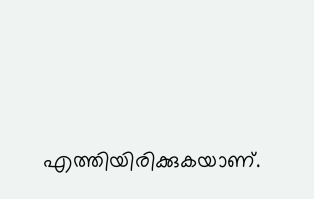എത്തിയിരിക്കുകയാണ്.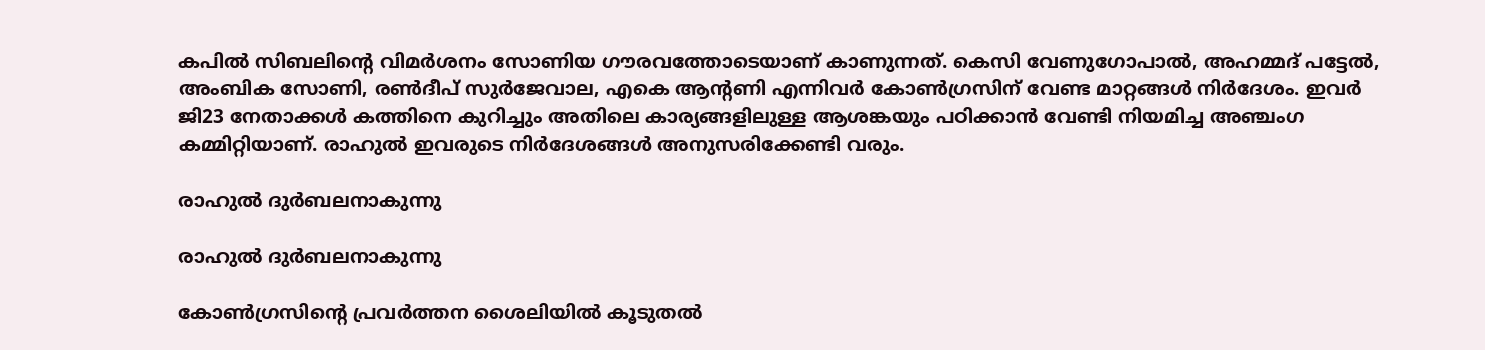കപില്‍ സിബലിന്റെ വിമര്‍ശനം സോണിയ ഗൗരവത്തോടെയാണ് കാണുന്നത്. കെസി വേണുഗോപാല്‍, അഹമ്മദ് പട്ടേല്‍, അംബിക സോണി, രണ്‍ദീപ് സുര്‍ജേവാല, എകെ ആന്റണി എന്നിവര്‍ കോണ്‍ഗ്രസിന് വേണ്ട മാറ്റങ്ങള്‍ നിര്‍ദേശം. ഇവര്‍ ജി23 നേതാക്കള്‍ കത്തിനെ കുറിച്ചും അതിലെ കാര്യങ്ങളിലുള്ള ആശങ്കയും പഠിക്കാന്‍ വേണ്ടി നിയമിച്ച അഞ്ചംഗ കമ്മിറ്റിയാണ്. രാഹുല്‍ ഇവരുടെ നിര്‍ദേശങ്ങള്‍ അനുസരിക്കേണ്ടി വരും.

രാഹുല്‍ ദുര്‍ബലനാകുന്നു

രാഹുല്‍ ദുര്‍ബലനാകുന്നു

കോണ്‍ഗ്രസിന്റെ പ്രവര്‍ത്തന ശൈലിയില്‍ കൂടുതല്‍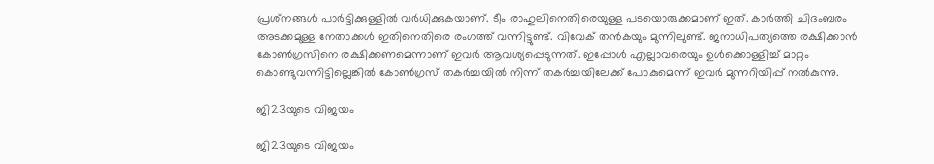പ്രശ്‌നങ്ങള്‍ പാര്‍ട്ടിക്കുള്ളില്‍ വര്‍ധിക്കുകയാണ്. ടീം രാഹുലിനെതിരെയുള്ള പടയൊരുക്കമാണ് ഇത്. കാര്‍ത്തി ചിദംബരം അടക്കമുള്ള നേതാക്കള്‍ ഇതിനെതിരെ രംഗത്ത് വന്നിട്ടുണ്ട്. വിവേക് തന്‍കയും മുന്നിലുണ്ട്. ജനാധിപത്യത്തെ രക്ഷിക്കാന്‍ കോണ്‍ഗ്രസിനെ രക്ഷിക്കണമെന്നാണ് ഇവര്‍ ആവശ്യപ്പെടുന്നത്. ഇപ്പോള്‍ എല്ലാവരെയും ഉള്‍ക്കൊള്ളിച്ച് മാറ്റം കൊണ്ടുവന്നിട്ടില്ലെങ്കില്‍ കോണ്‍ഗ്രസ് തകര്‍ച്ചയില്‍ നിന്ന് തകര്‍ച്ചയിലേക്ക് പോകുമെന്ന് ഇവര്‍ മുന്നറിയിപ്പ് നല്‍കുന്നു.

ജി23യുടെ വിജയം

ജി23യുടെ വിജയം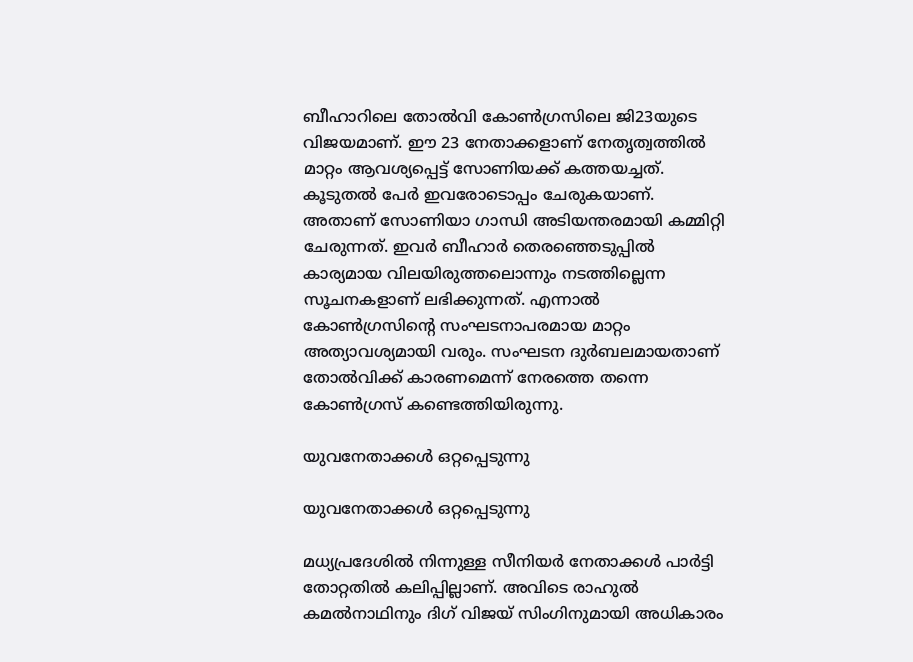ബീഹാറിലെ തോല്‍വി കോണ്‍ഗ്രസിലെ ജി23യുടെ വിജയമാണ്. ഈ 23 നേതാക്കളാണ് നേതൃത്വത്തില്‍ മാറ്റം ആവശ്യപ്പെട്ട് സോണിയക്ക് കത്തയച്ചത്. കൂടുതല്‍ പേര്‍ ഇവരോടൊപ്പം ചേരുകയാണ്. അതാണ് സോണിയാ ഗാന്ധി അടിയന്തരമായി കമ്മിറ്റി ചേരുന്നത്. ഇവര്‍ ബീഹാര്‍ തെരഞ്ഞെടുപ്പില്‍ കാര്യമായ വിലയിരുത്തലൊന്നും നടത്തില്ലെന്ന സൂചനകളാണ് ലഭിക്കുന്നത്. എന്നാല്‍ കോണ്‍ഗ്രസിന്റെ സംഘടനാപരമായ മാറ്റം അത്യാവശ്യമായി വരും. സംഘടന ദുര്‍ബലമായതാണ് തോല്‍വിക്ക് കാരണമെന്ന് നേരത്തെ തന്നെ കോണ്‍ഗ്രസ് കണ്ടെത്തിയിരുന്നു.

യുവനേതാക്കള്‍ ഒറ്റപ്പെടുന്നു

യുവനേതാക്കള്‍ ഒറ്റപ്പെടുന്നു

മധ്യപ്രദേശില്‍ നിന്നുള്ള സീനിയര്‍ നേതാക്കള്‍ പാര്‍ട്ടി തോറ്റതില്‍ കലിപ്പില്ലാണ്. അവിടെ രാഹുല്‍ കമല്‍നാഥിനും ദിഗ് വിജയ് സിംഗിനുമായി അധികാരം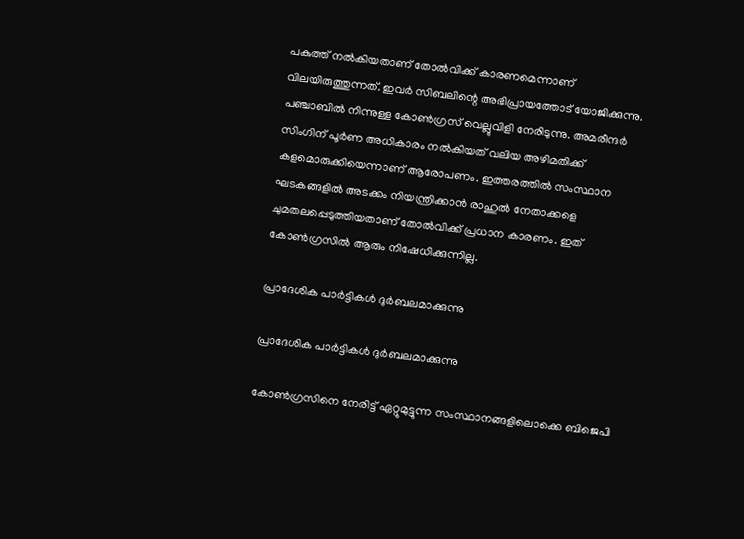പകുത്ത് നല്‍കിയതാണ് തോല്‍വിക്ക് കാരണമെന്നാണ് വിലയിരുത്തുന്നത്. ഇവര്‍ സിബലിന്റെ അഭിപ്രായത്തോട് യോജിക്കുന്നു. പഞ്ചാബില്‍ നിന്നുള്ള കോണ്‍ഗ്രസ് വെല്ലുവിളി നേരിടുന്നു. അമരീന്ദര്‍ സിംഗിന് പൂര്‍ണ അധികാരം നല്‍കിയത് വലിയ അഴിമതിക്ക് കളമൊരുക്കിയെന്നാണ് ആരോപണം. ഇത്തരത്തില്‍ സംസ്ഥാന ഘടകങ്ങളില്‍ അടക്കം നിയന്ത്രിക്കാന്‍ രാഹുല്‍ നേതാക്കളെ ചുമതലപ്പെടുത്തിയതാണ് തോല്‍വിക്ക് പ്രധാന കാരണം. ഇത് കോണ്‍ഗ്രസില്‍ ആരും നിഷേധിക്കുന്നില്ല.

പ്രാദേശിക പാര്‍ട്ടികള്‍ ദുര്‍ബലമാക്കുന്നു

പ്രാദേശിക പാര്‍ട്ടികള്‍ ദുര്‍ബലമാക്കുന്നു

കോണ്‍ഗ്രസിനെ നേരിട്ട് ഏറ്റുമുട്ടുന്ന സംസ്ഥാനങ്ങളിലൊക്കെ ബിജെപി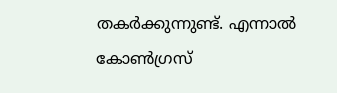തകര്‍ക്കുന്നുണ്ട്. എന്നാല്‍ കോണ്‍ഗ്രസ്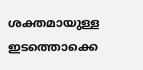ശക്തമായുള്ള ഇടത്തൊക്കെ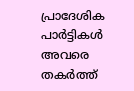പ്രാദേശിക പാര്‍ട്ടികള്‍ അവരെ തകര്‍ത്ത്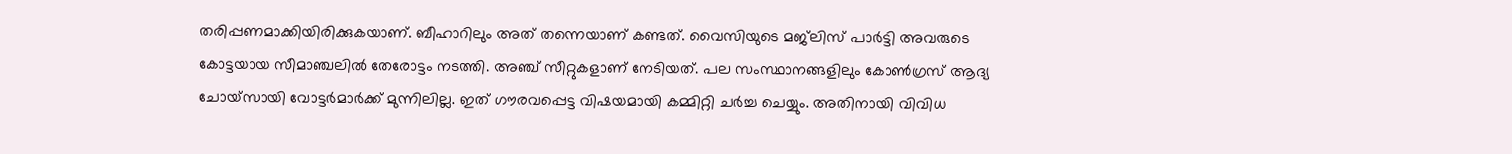തരിപ്പണമാക്കിയിരിക്കുകയാണ്. ബീഹാറിലും അത് തന്നെയാണ് കണ്ടത്. വൈസിയുടെ മജ്‌ലിസ് പാര്‍ട്ടി അവരുടെ കോട്ടയായ സീമാഞ്ചലില്‍ തേരോട്ടം നടത്തി. അഞ്ച് സീറ്റുകളാണ് നേടിയത്. പല സംസ്ഥാനങ്ങളിലും കോണ്‍ഗ്രസ് ആദ്യ ചോയ്‌സായി വോട്ടര്‍മാര്‍ക്ക് മുന്നിലില്ല. ഇത് ഗൗരവപ്പെട്ട വിഷയമായി കമ്മിറ്റി ചര്‍ച്ച ചെയ്യും. അതിനായി വിവിധ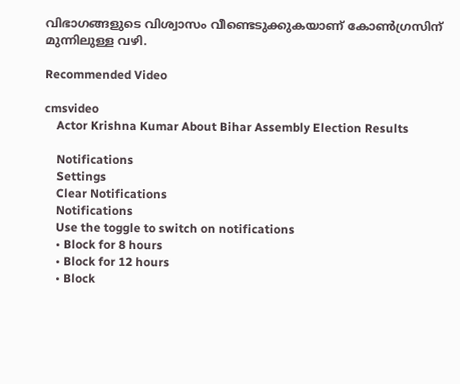വിഭാഗങ്ങളുടെ വിശ്വാസം വീണ്ടെടുക്കുകയാണ് കോണ്‍ഗ്രസിന് മുന്നിലുള്ള വഴി.

Recommended Video

cmsvideo
    Actor Krishna Kumar About Bihar Assembly Election Results

    Notifications
    Settings
    Clear Notifications
    Notifications
    Use the toggle to switch on notifications
    • Block for 8 hours
    • Block for 12 hours
    • Block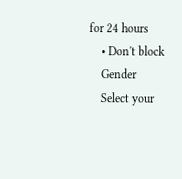for 24 hours
    • Don't block
    Gender
    Select your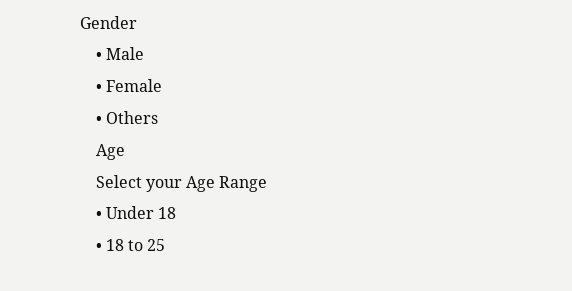Gender
    • Male
    • Female
    • Others
    Age
    Select your Age Range
    • Under 18
    • 18 to 25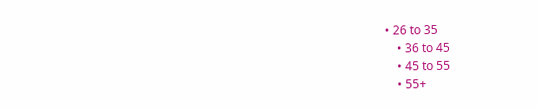• 26 to 35
    • 36 to 45
    • 45 to 55
    • 55+